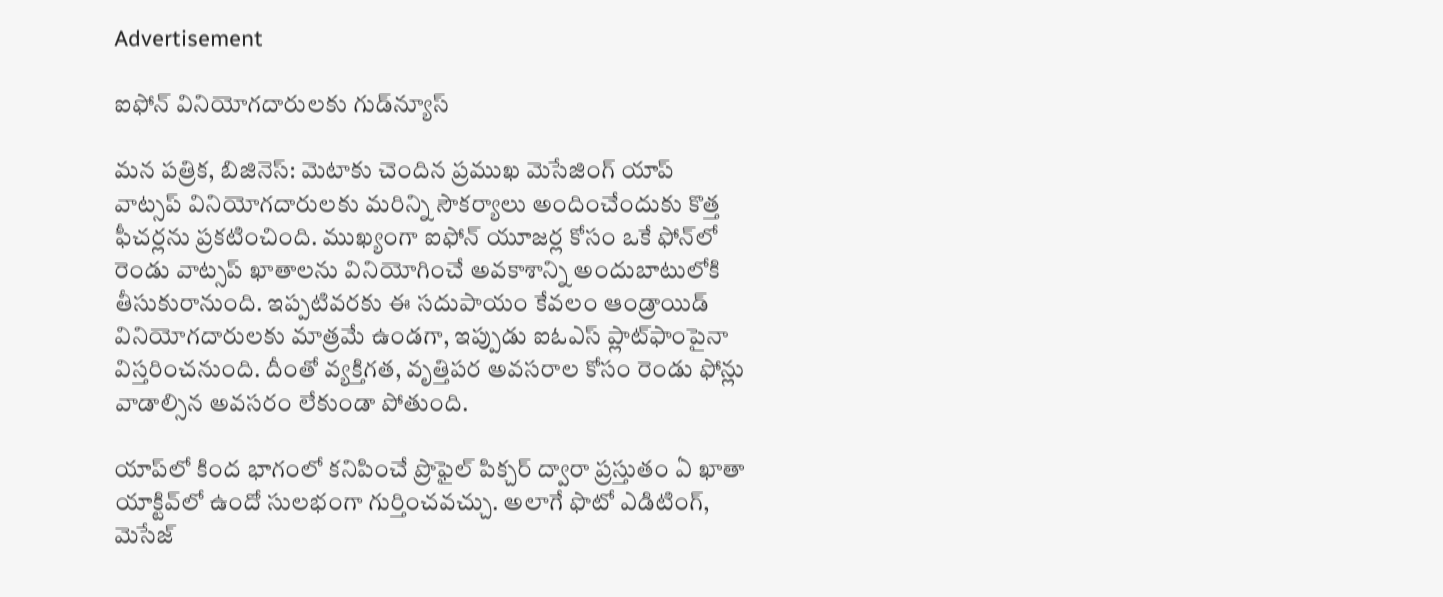Advertisement

ఐఫోన్‌ వినియోగదారులకు గుడ్‌న్యూస్

మన పత్రిక, బిజినెస్: మెటాకు చెందిన ప్రముఖ మెసేజింగ్‌ యాప్‌ వాట్సప్‌ వినియోగదారులకు మరిన్ని సౌకర్యాలు అందించేందుకు కొత్త ఫీచర్లను ప్రకటించింది. ముఖ్యంగా ఐఫోన్‌ యూజర్ల కోసం ఒకే ఫోన్‌లో రెండు వాట్సప్‌ ఖాతాలను వినియోగించే అవకాశాన్ని అందుబాటులోకి తీసుకురానుంది. ఇప్పటివరకు ఈ సదుపాయం కేవలం ఆండ్రాయిడ్‌ వినియోగదారులకు మాత్రమే ఉండగా, ఇప్పుడు ఐఓఎస్‌ ప్లాట్‌ఫాంపైనా విస్తరించనుంది. దీంతో వ్యక్తిగత, వృత్తిపర అవసరాల కోసం రెండు ఫోన్లు వాడాల్సిన అవసరం లేకుండా పోతుంది.

యాప్‌లో కింద భాగంలో కనిపించే ప్రొఫైల్‌ పిక్చర్‌ ద్వారా ప్రస్తుతం ఏ ఖాతా యాక్టివ్‌లో ఉందో సులభంగా గుర్తించవచ్చు. అలాగే ఫొటో ఎడిటింగ్‌, మెసేజ్‌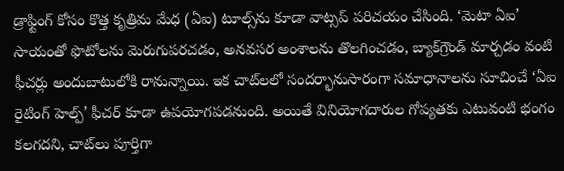డ్రాఫ్టింగ్‌ కోసం కొత్త కృత్రిమ మేధ (ఏఐ) టూల్స్‌ను కూడా వాట్సప్‌ పరిచయం చేసింది. ‘మెటా ఏఐ’ సాయంతో ఫొటోలను మెరుగుపరచడం, అనవసర అంశాలను తొలగించడం, బ్యాక్‌గ్రౌండ్‌ మార్చడం వంటి ఫీచర్లు అందుబాటులోకి రానున్నాయి. ఇక చాట్‌లలో సందర్భానుసారంగా సమాధానాలను సూచించే ‘ఏఐ రైటింగ్‌ హెల్ప్‌’ ఫీచర్‌ కూడా ఉపయోగపడనుంది. అయితే వినియోగదారుల గోప్యతకు ఎటువంటి భంగం కలగదని, చాట్‌లు పూర్తిగా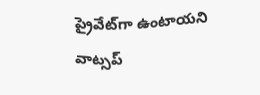ప్రైవేట్‌గా ఉంటాయని వాట్సప్‌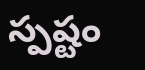స్పష్టం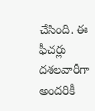చేసింది. ఈ ఫీచర్లు దశలవారీగా అందరికీ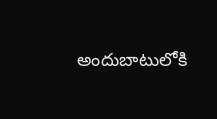అందుబాటులోకి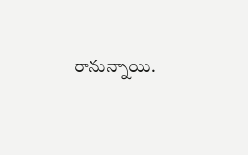రానున్నాయి.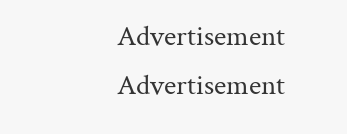Advertisement
Advertisement